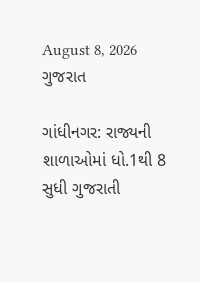August 8, 2026
ગુજરાત

ગાંધીનગર: રાજ્યની શાળાઓમાં ધો.1થી 8 સુધી ગુજરાતી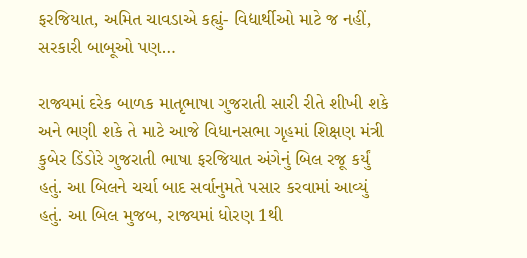ફરજિયાત, અમિત ચાવડાએ કહ્યું- વિદ્યાર્થીઓ માટે જ નહીં, સરકારી બાબૂઓ પણ…

રાજ્યમાં દરેક બાળક માતૃભાષા ગુજરાતી સારી રીતે શીખી શકે અને ભણી શકે તે માટે આજે વિધાનસભા ગૃહમાં શિક્ષણ મંત્રી કુબેર ડિંડોરે ગુજરાતી ભાષા ફરજિયાત અંગેનું બિલ રજૂ કર્યું હતું. આ બિલને ચર્ચા બાદ સર્વાનુમતે પસાર કરવામાં આવ્યું હતું. આ બિલ મુજબ, રાજ્યમાં ધોરણ 1થી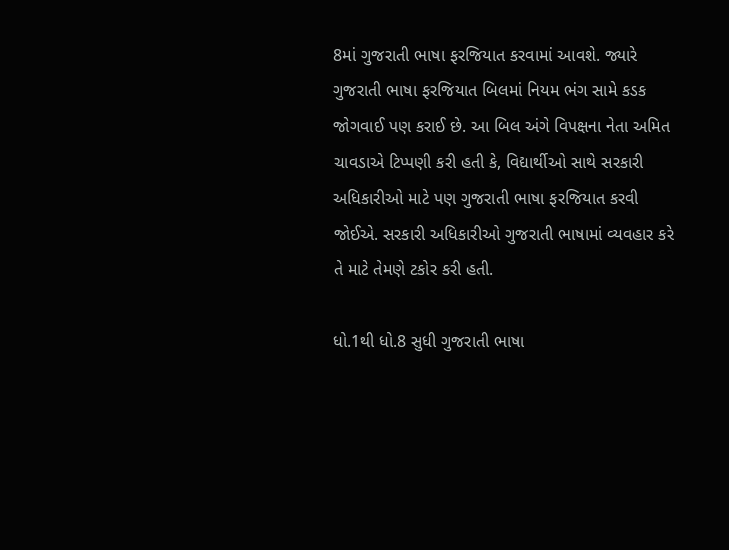8માં ગુજરાતી ભાષા ફરજિયાત કરવામાં આવશે. જ્યારે ગુજરાતી ભાષા ફરજિયાત બિલમાં નિયમ ભંગ સામે કડક જોગવાઈ પણ કરાઈ છે. આ બિલ અંગે વિપક્ષના નેતા અમિત ચાવડાએ ટિપ્પણી કરી હતી કે, વિદ્યાર્થીઓ સાથે સરકારી અધિકારીઓ માટે પણ ગુજરાતી ભાષા ફરજિયાત કરવી જોઈએ. સરકારી અધિકારીઓ ગુજરાતી ભાષામાં વ્યવહાર કરે તે માટે તેમણે ટકોર કરી હતી.

ધો.1થી ધો.8 સુધી ગુજરાતી ભાષા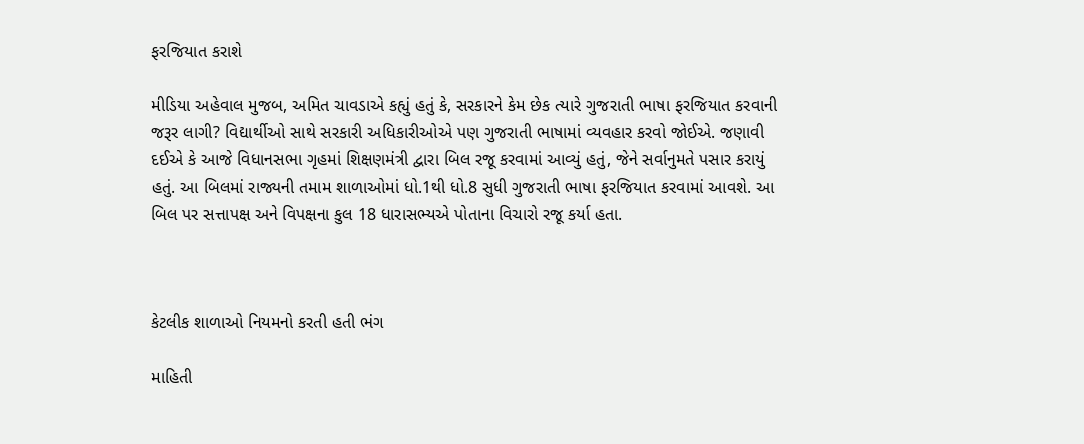ફરજિયાત કરાશે

મીડિયા અહેવાલ મુજબ, અમિત ચાવડાએ કહ્યું હતું કે, સરકારને કેમ છેક ત્યારે ગુજરાતી ભાષા ફરજિયાત કરવાની જરૂર લાગી? વિદ્યાર્થીઓ સાથે સરકારી અધિકારીઓએ પણ ગુજરાતી ભાષામાં વ્યવહાર કરવો જોઈએ. જણાવી દઈએ કે આજે વિધાનસભા ગૃહમાં શિક્ષણમંત્રી દ્વારા બિલ રજૂ કરવામાં આવ્યું હતું, જેને સર્વાનુમતે પસાર કરાયું હતું. આ બિલમાં રાજ્યની તમામ શાળાઓમાં ધો.1થી ધો.8 સુધી ગુજરાતી ભાષા ફરજિયાત કરવામાં આવશે. આ બિલ પર સત્તાપક્ષ અને વિપક્ષના કુલ 18 ધારાસભ્યએ પોતાના વિચારો રજૂ કર્યા હતા.



કેટલીક શાળાઓ નિયમનો કરતી હતી ભંગ

માહિતી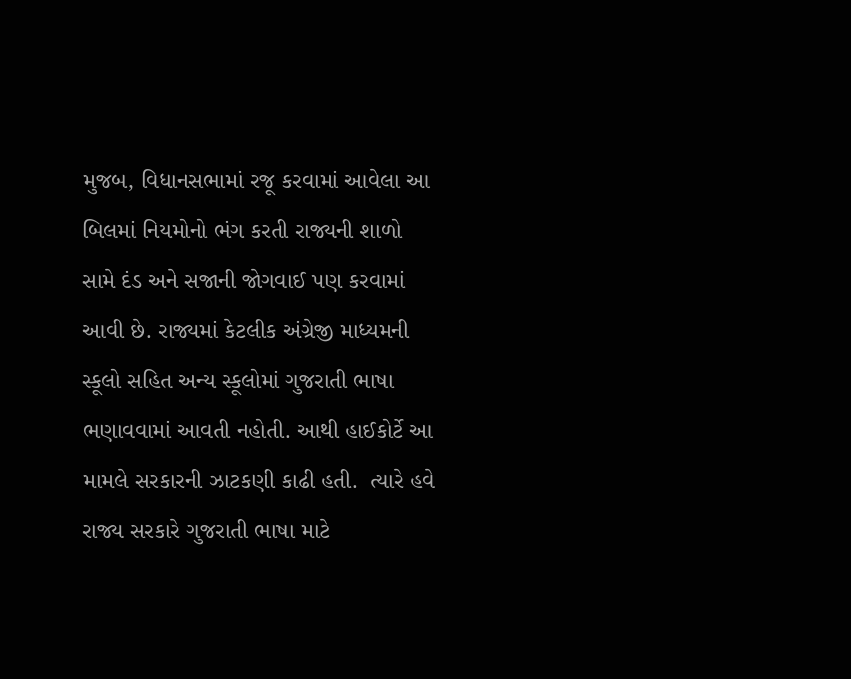મુજબ, વિધાનસભામાં રજૂ કરવામાં આવેલા આ બિલમાં નિયમોનો ભંગ કરતી રાજ્યની શાળો સામે દંડ અને સજાની જોગવાઈ પણ કરવામાં આવી છે. રાજ્યમાં કેટલીક અંગ્રેજી માધ્યમની સ્કૂલો સહિત અન્ય સ્કૂલોમાં ગુજરાતી ભાષા ભણાવવામાં આવતી નહોતી. આથી હાઈકોર્ટે આ મામલે સરકારની ઝાટકણી કાઢી હતી.  ત્યારે હવે રાજ્ય સરકારે ગુજરાતી ભાષા માટે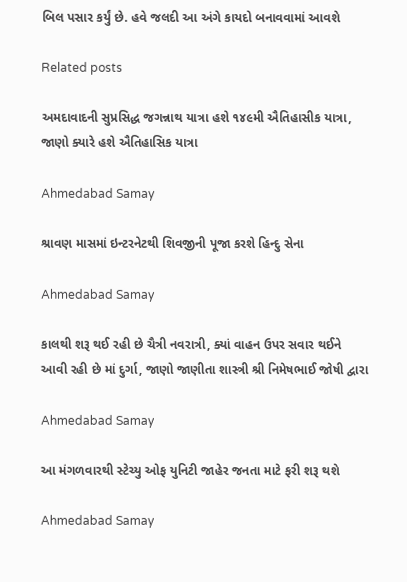બિલ પસાર કર્યું છે. હવે જલદી આ અંગે કાયદો બનાવવામાં આવશે

Related posts

અમદાવાદની સુપ્રસિદ્ધ જગન્નાથ યાત્રા હશે ૧૪૯મી ઐતિહાસીક યાત્રા, જાણો ક્યારે હશે ઐતિહાસિક યાત્રા

Ahmedabad Samay

શ્રાવણ માસમાં ઇન્ટરનેટથી શિવજીની પૂજા કરશે હિન્દુ સેના

Ahmedabad Samay

કાલથી શરૂ થઈ રહી છે ચૈત્રી નવરાત્રી, ક્યાં વાહન ઉપર સવાર થઈને આવી રહી છે માં દુર્ગા, જાણો જાણીતા શાસ્ત્રી શ્રી નિમેષભાઈ જોષી દ્વારા

Ahmedabad Samay

આ મંગળવારથી સ્ટેચ્યુ ઓફ યુનિટી જાહેર જનતા માટે ફરી શરૂ થશે

Ahmedabad Samay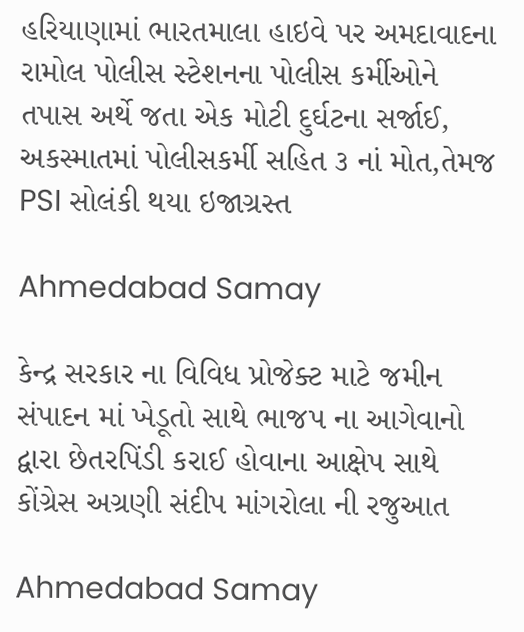હરિયાણામાં ભારતમાલા હાઇવે પર અમદાવાદના રામોલ પોલીસ સ્‍ટેશનના પોલીસ કર્મીઓને તપાસ અર્થે જતા એક મોટી દુર્ઘટના સર્જાઈ, અકસ્માતમાં પોલીસકર્મી સહિત ૩ નાં મોત,તેમજ PSI સોલંકી થયા ઇજાગ્રસ્‍ત

Ahmedabad Samay

કેન્દ્ર સરકાર ના વિવિધ પ્રોજેક્ટ માટે જમીન સંપાદન માં ખેડૂતો સાથે ભાજપ ના આગેવાનો દ્વારા છેતરપિંડી કરાઈ હોવાના આક્ષેપ સાથે કોંગ્રેસ અગ્રણી સંદીપ માંગરોલા ની રજુઆત

Ahmedabad Samay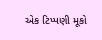એક ટિપ્પણી મૂકો